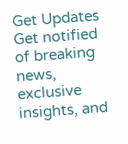Get Updates
Get notified of breaking news, exclusive insights, and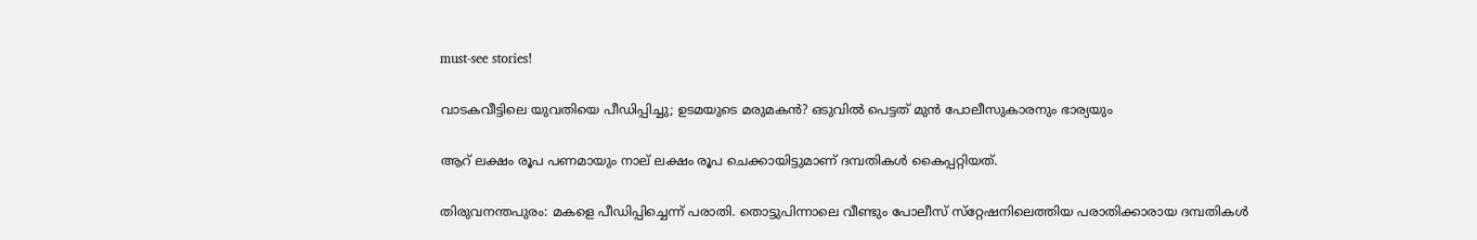must-see stories!

വാടകവീട്ടിലെ യുവതിയെ പീഡിപ്പിച്ചു; ഉടമയുടെ മരുമകന്‍? ഒടുവില്‍ പെട്ടത് മുന്‍ പോലീസുകാരനും ഭാര്യയും

ആറ് ലക്ഷം രൂപ പണമായും നാല് ലക്ഷം രൂപ ചെക്കായിട്ടുമാണ് ദമ്പതികള്‍ കൈപ്പറ്റിയത്.

തിരുവനന്തപുരം: മകളെ പീഡിപ്പിച്ചെന്ന് പരാതി. തൊട്ടുപിന്നാലെ വീണ്ടും പോലീസ് സ്‌റ്റേഷനിലെത്തിയ പരാതിക്കാരായ ദമ്പതികള്‍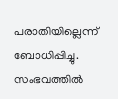പരാതിയില്ലെന്ന് ബോധിപ്പിച്ചു. സംഭവത്തില്‍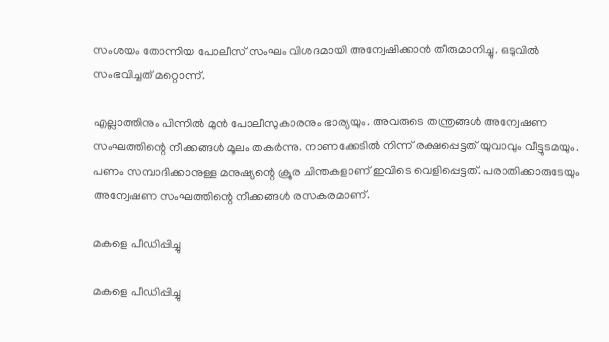സംശയം തോന്നിയ പോലീസ് സംഘം വിശദമായി അന്വേഷിക്കാന്‍ തീരുമാനിച്ചു. ഒടുവില്‍ സംഭവിച്ചത് മറ്റൊന്ന്.

എല്ലാത്തിനും പിന്നില്‍ മുന്‍ പോലീസുകാരനും ഭാര്യയും. അവരുടെ തന്ത്രങ്ങള്‍ അന്വേഷണ സംഘത്തിന്റെ നീക്കങ്ങള്‍ മൂലം തകര്‍ന്നു. നാണക്കേടില്‍ നിന്ന് രക്ഷപ്പെട്ടത് യുവാവും വീട്ടുടമയും. പണം സമ്പാദിക്കാനുള്ള മനുഷ്യന്റെ ക്രൂര ചിന്തകളാണ് ഇവിടെ വെളിപ്പെട്ടത്. പരാതിക്കാരുടേയും അന്വേഷണ സംഘത്തിന്റെ നീക്കങ്ങള്‍ രസകരമാണ്.

മകളെ പീഡിപ്പിച്ചു

മകളെ പീഡിപ്പിച്ചു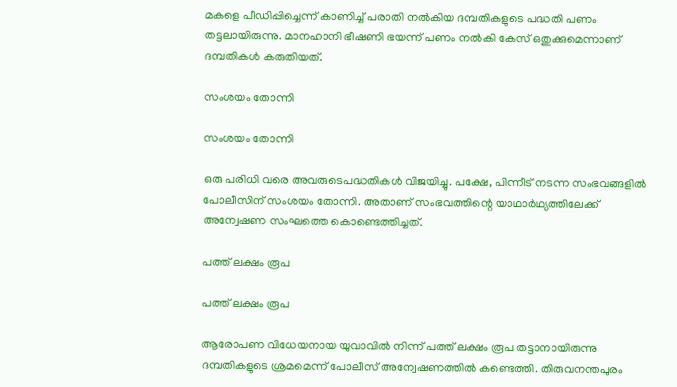മകളെ പീഡിപ്പിച്ചെന്ന് കാണിച്ച് പരാതി നല്‍കിയ ദമ്പതികളുടെ പദ്ധതി പണം തട്ടലായിരുന്നു. മാനഹാനി ഭീഷണി ഭയന്ന് പണം നല്‍കി കേസ് ഒതുക്കുമെന്നാണ് ദമ്പതികള്‍ കരുതിയത്.

സംശയം തോന്നി

സംശയം തോന്നി

ഒരു പരിധി വരെ അവരുടെപദ്ധതികള്‍ വിജയിച്ചു. പക്ഷേ, പിന്നീട് നടന്ന സംഭവങ്ങളില്‍ പോലീസിന് സംശയം തോന്നി. അതാണ് സംഭവത്തിന്റെ യാഥാര്‍ഥ്യത്തിലേക്ക് അന്വേഷണ സംഘത്തെ കൊണ്ടെത്തിച്ചത്.

പത്ത് ലക്ഷം രൂപ

പത്ത് ലക്ഷം രൂപ

ആരോപണ വിധേയനായ യുവാവില്‍ നിന്ന് പത്ത് ലക്ഷം രൂപ തട്ടാനായിരുന്നു ദമ്പതികളുടെ ശ്രമമെന്ന് പോലീസ് അന്വേഷണത്തില്‍ കണ്ടെത്തി. തിരുവനന്തപുരം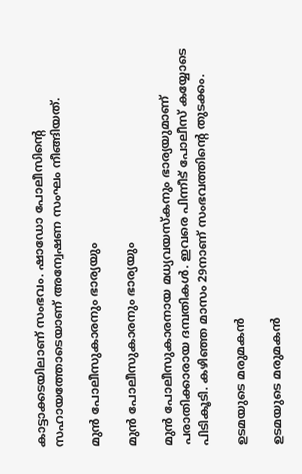കാട്ടാക്കടയിലാണ് സംഭവം. ഷാഡോ പോലീസിന്റെ സഹായത്തോടെയാണ് അന്വേഷണ സംഘം നീങ്ങിയത്.

മുന്‍ പോലീസുകാരനും ഭാര്യയും

മുന്‍ പോലീസുകാരനും ഭാര്യയും

മുന്‍ പോലീസുകാരനായ മധ്യവയസ്‌കനും ഭാര്യയുമാണ് പരാതിക്കാരായ ദമ്പതികള്‍. ഇവരെ പിന്നീട് പോലീസ് കയ്യോടെ പിടികൂടി. കഴിഞ്ഞ മാസം 29നാണ് സംഭവത്തിന്റെ തുടക്കം.

ഉടമയുടെ മരുമകന്‍

ഉടമയുടെ മരുമകന്‍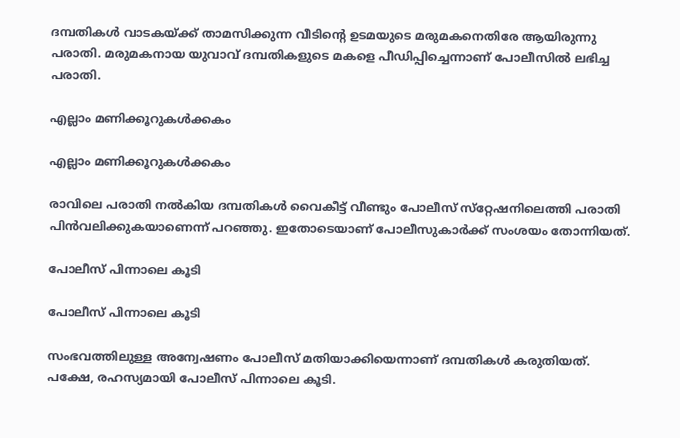ദമ്പതികള്‍ വാടകയ്ക്ക് താമസിക്കുന്ന വീടിന്റെ ഉടമയുടെ മരുമകനെതിരേ ആയിരുന്നു പരാതി. മരുമകനായ യുവാവ് ദമ്പതികളുടെ മകളെ പീഡിപ്പിച്ചെന്നാണ് പോലീസില്‍ ലഭിച്ച പരാതി.

എല്ലാം മണിക്കൂറുകള്‍ക്കകം

എല്ലാം മണിക്കൂറുകള്‍ക്കകം

രാവിലെ പരാതി നല്‍കിയ ദമ്പതികള്‍ വൈകീട്ട് വീണ്ടും പോലീസ് സ്‌റ്റേഷനിലെത്തി പരാതി പിന്‍വലിക്കുകയാണെന്ന് പറഞ്ഞു. ഇതോടെയാണ് പോലീസുകാര്‍ക്ക് സംശയം തോന്നിയത്.

പോലീസ് പിന്നാലെ കൂടി

പോലീസ് പിന്നാലെ കൂടി

സംഭവത്തിലുള്ള അന്വേഷണം പോലീസ് മതിയാക്കിയെന്നാണ് ദമ്പതികള്‍ കരുതിയത്. പക്ഷേ, രഹസ്യമായി പോലീസ് പിന്നാലെ കൂടി.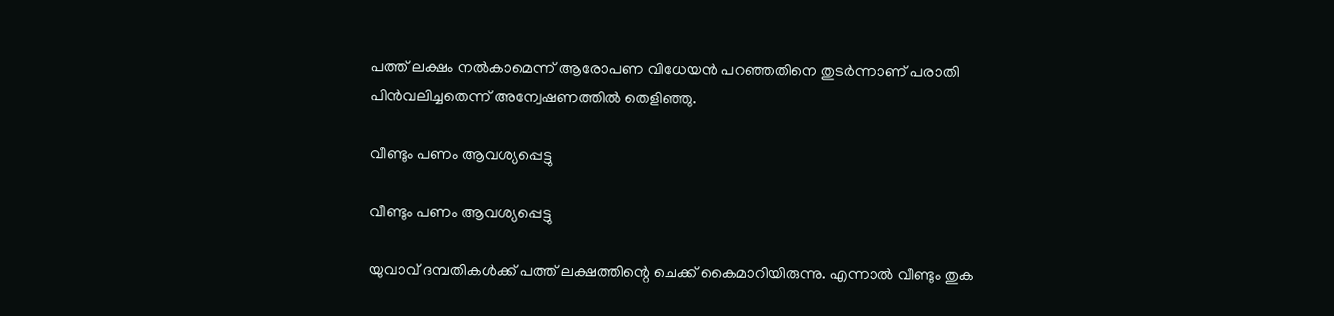പത്ത് ലക്ഷം നല്‍കാമെന്ന് ആരോപണ വിധേയന്‍ പറഞ്ഞതിനെ തുടര്‍ന്നാണ് പരാതി പിന്‍വലിച്ചതെന്ന് അന്വേഷണത്തില്‍ തെളിഞ്ഞു.

വീണ്ടും പണം ആവശ്യപ്പെട്ടു

വീണ്ടും പണം ആവശ്യപ്പെട്ടു

യുവാവ് ദമ്പതികള്‍ക്ക് പത്ത് ലക്ഷത്തിന്റെ ചെക്ക് കൈമാറിയിരുന്നു. എന്നാല്‍ വീണ്ടും തുക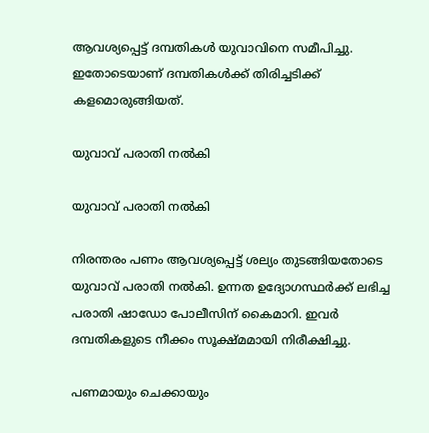ആവശ്യപ്പെട്ട് ദമ്പതികള്‍ യുവാവിനെ സമീപിച്ചു. ഇതോടെയാണ് ദമ്പതികള്‍ക്ക് തിരിച്ചടിക്ക് കളമൊരുങ്ങിയത്.

യുവാവ് പരാതി നല്‍കി

യുവാവ് പരാതി നല്‍കി

നിരന്തരം പണം ആവശ്യപ്പെട്ട് ശല്യം തുടങ്ങിയതോടെ യുവാവ് പരാതി നല്‍കി. ഉന്നത ഉദ്യോഗസ്ഥര്‍ക്ക് ലഭിച്ച പരാതി ഷാഡോ പോലീസിന് കൈമാറി. ഇവര്‍ ദമ്പതികളുടെ നീക്കം സൂക്ഷ്മമായി നിരീക്ഷിച്ചു.

പണമായും ചെക്കായും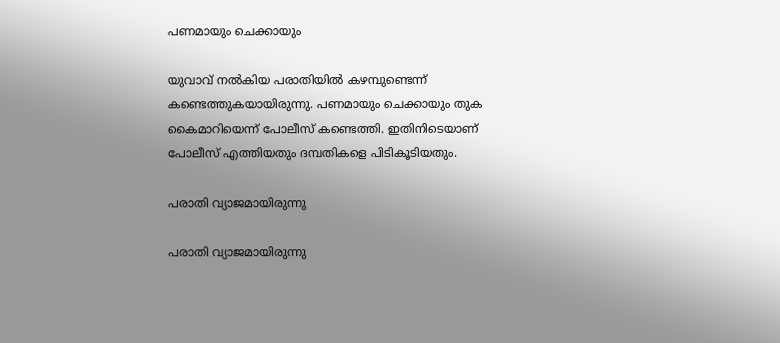പണമായും ചെക്കായും

യുവാവ് നല്‍കിയ പരാതിയില്‍ കഴമ്പുണ്ടെന്ന് കണ്ടെത്തുകയായിരുന്നു. പണമായും ചെക്കായും തുക കൈമാറിയെന്ന് പോലീസ് കണ്ടെത്തി. ഇതിനിടെയാണ് പോലീസ് എത്തിയതും ദമ്പതികളെ പിടികൂടിയതും.

പരാതി വ്യാജമായിരുന്നു

പരാതി വ്യാജമായിരുന്നു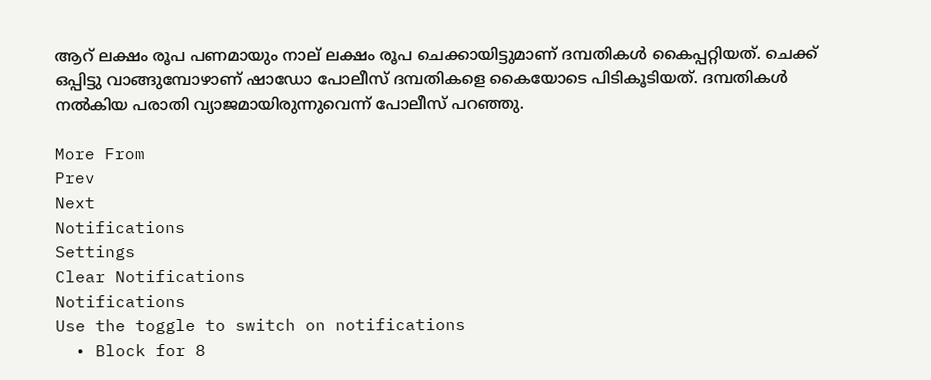ആറ് ലക്ഷം രൂപ പണമായും നാല് ലക്ഷം രൂപ ചെക്കായിട്ടുമാണ് ദമ്പതികള്‍ കൈപ്പറ്റിയത്. ചെക്ക് ഒപ്പിട്ടു വാങ്ങുമ്പോഴാണ് ഷാഡോ പോലീസ് ദമ്പതികളെ കൈയോടെ പിടികൂടിയത്. ദമ്പതികള്‍ നല്‍കിയ പരാതി വ്യാജമായിരുന്നുവെന്ന് പോലീസ് പറഞ്ഞു.

More From
Prev
Next
Notifications
Settings
Clear Notifications
Notifications
Use the toggle to switch on notifications
  • Block for 8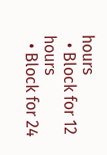hours
  • Block for 12 hours
  • Block for 24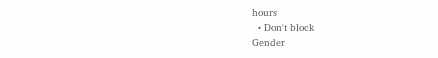hours
  • Don't block
Gender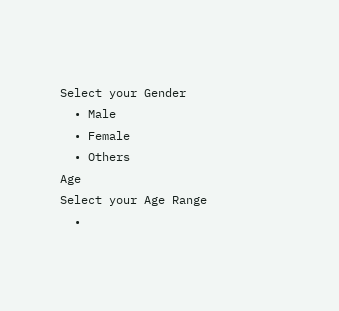Select your Gender
  • Male
  • Female
  • Others
Age
Select your Age Range
  •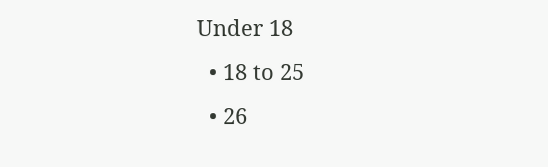Under 18
  • 18 to 25
  • 26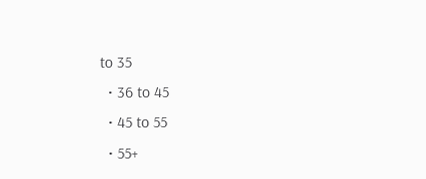to 35
  • 36 to 45
  • 45 to 55
  • 55+